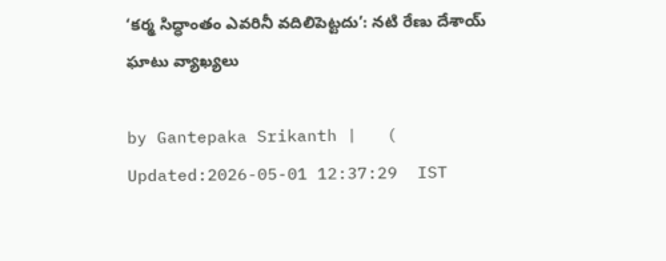‘కర్మ సిద్ధాంతం ఎవరినీ వదిలిపెట్టదు’: నటి రేణు దేశాయ్ ఘాటు వ్యాఖ్యలు

by Gantepaka Srikanth |   (  Updated:2026-05-01 12:37:29  IST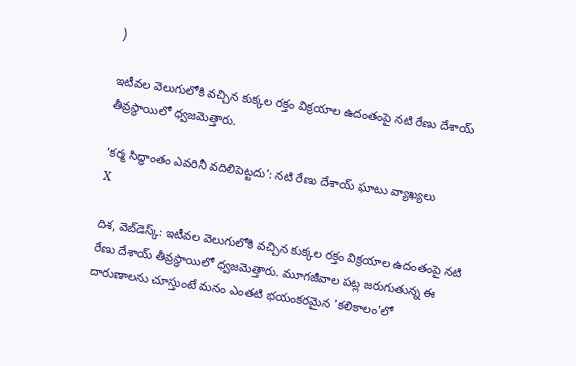)

ఇటీవల వెలుగులోకి వచ్చిన కుక్కల రక్తం విక్రయాల ఉదంతంపై నటి రేణు దేశాయ్ తీవ్రస్థాయిలో ధ్వజమెత్తారు.

‘కర్మ సిద్ధాంతం ఎవరినీ వదిలిపెట్టదు’: నటి రేణు దేశాయ్ ఘాటు వ్యాఖ్యలు
X

దిశ, వెబ్‌డెస్క్: ఇటీవల వెలుగులోకి వచ్చిన కుక్కల రక్తం విక్రయాల ఉదంతంపై నటి రేణు దేశాయ్ తీవ్రస్థాయిలో ధ్వజమెత్తారు. మూగజీవాల పట్ల జరుగుతున్న ఈ దారుణాలను చూస్తుంటే మనం ఎంతటి భయంకరమైన 'కలికాలం'లో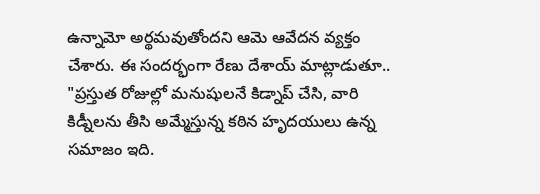ఉన్నామో అర్థమవుతోందని ఆమె ఆవేదన వ్యక్తం చేశారు. ఈ సందర్భంగా రేణు దేశాయ్ మాట్లాడుతూ.. "ప్రస్తుత రోజుల్లో మనుషులనే కిడ్నాప్ చేసి, వారి కిడ్నీలను తీసి అమ్మేస్తున్న కఠిన హృదయులు ఉన్న సమాజం ఇది.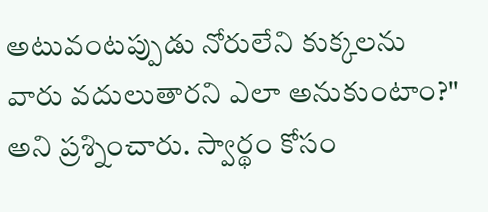అటువంటప్పుడు నోరులేని కుక్కలను వారు వదులుతారని ఎలా అనుకుంటాం?" అని ప్రశ్నించారు. స్వార్థం కోసం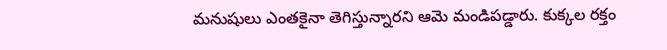మనుషులు ఎంతకైనా తెగిస్తున్నారని ఆమె మండిపడ్డారు. కుక్కల రక్తం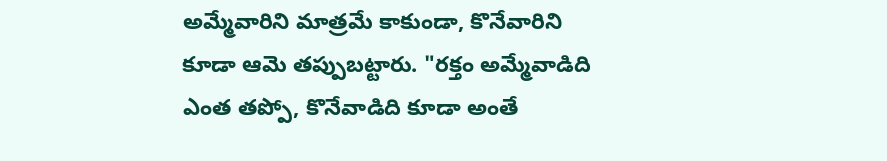అమ్మేవారిని మాత్రమే కాకుండా, కొనేవారిని కూడా ఆమె తప్పుబట్టారు. "రక్తం అమ్మేవాడిది ఎంత తప్పో, కొనేవాడిది కూడా అంతే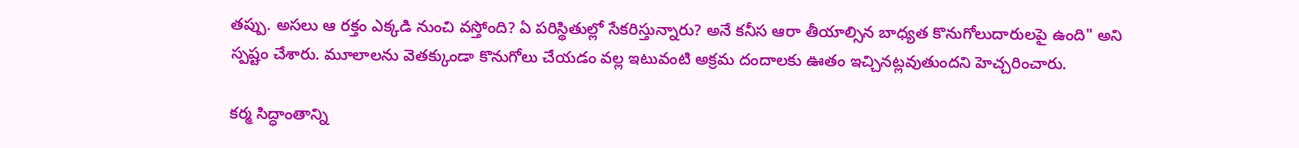తప్పు. అసలు ఆ రక్తం ఎక్కడి నుంచి వస్తోంది? ఏ పరిస్థితుల్లో సేకరిస్తున్నారు? అనే కనీస ఆరా తీయాల్సిన బాధ్యత కొనుగోలుదారులపై ఉంది" అని స్పష్టం చేశారు. మూలాలను వెతక్కుండా కొనుగోలు చేయడం వల్ల ఇటువంటి అక్రమ దందాలకు ఊతం ఇచ్చినట్లవుతుందని హెచ్చరించారు.

కర్మ సిద్ధాంతాన్ని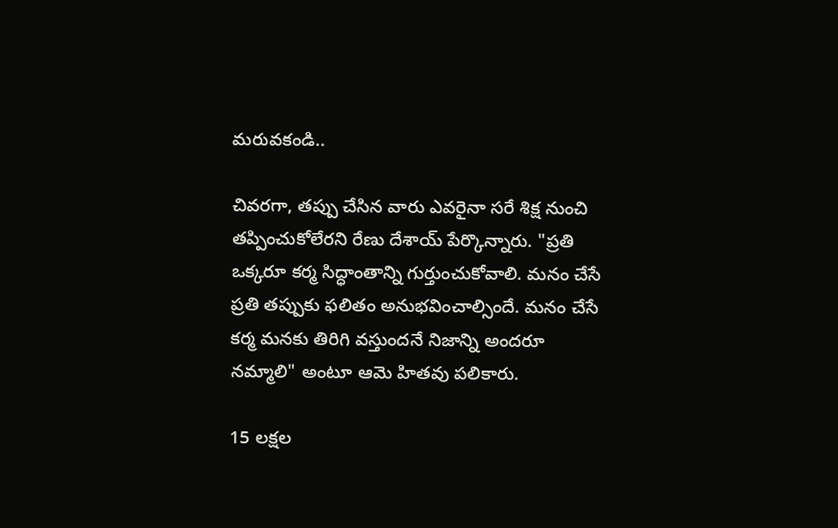మరువకండి..

చివరగా, తప్పు చేసిన వారు ఎవరైనా సరే శిక్ష నుంచి తప్పించుకోలేరని రేణు దేశాయ్ పేర్కొన్నారు. "ప్రతి ఒక్కరూ కర్మ సిద్ధాంతాన్ని గుర్తుంచుకోవాలి. మనం చేసే ప్రతి తప్పుకు ఫలితం అనుభవించాల్సిందే. మనం చేసే కర్మ మనకు తిరిగి వస్తుందనే నిజాన్ని అందరూ నమ్మాలి" అంటూ ఆమె హితవు పలికారు.

15 లక్షల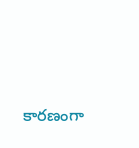కారణంగా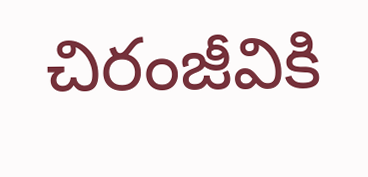చిరంజీవికి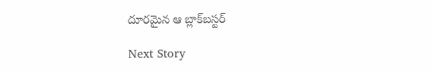దూరమైన ఆ బ్లాక్‌బస్టర్

Next Story